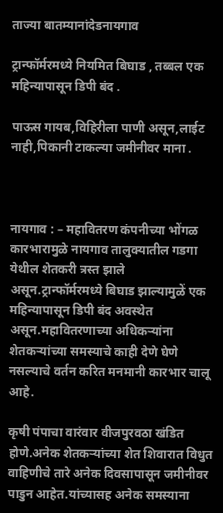ताज्या बातम्यानांदेडनायगाव

ट्रान्फॉर्मरमध्ये नियमित बिघाड , तब्बल एक महिन्यापासून डिपी बंद .

पाऊस गायब,विहिरीला पाणी असून,लाईट नाही,पिकानी टाकल्या जमीनीवर माना .



नायगाव : – महावितरण कंपनीच्या भोंगळ कारभारामुळे नायगाव तालुक्यातील गडगा येथील शेतकरी त्रस्त झाले असून.ट्रान्फॉर्मरमध्ये बिघाड झाल्यामुळें एक महिन्यापासून डिपी बंद अवस्थेत असून.महावितरणाच्या अधिकऱ्यांना शेतकऱ्यांच्या समस्याचे काही देणे घेणे नसल्याचे वर्तन करित मनमानी कारभार चालू आहे.

कृषी पंपाचा वारंवार वीजपुरवठा खंडित होणे.अनेक शेतकऱ्यांच्या शेत शिवारात विधुत वाहिणीचे तारे अनेक दिवसापासून जमीनीवर पाडुन आहेत.यांच्यासह अनेक समस्याना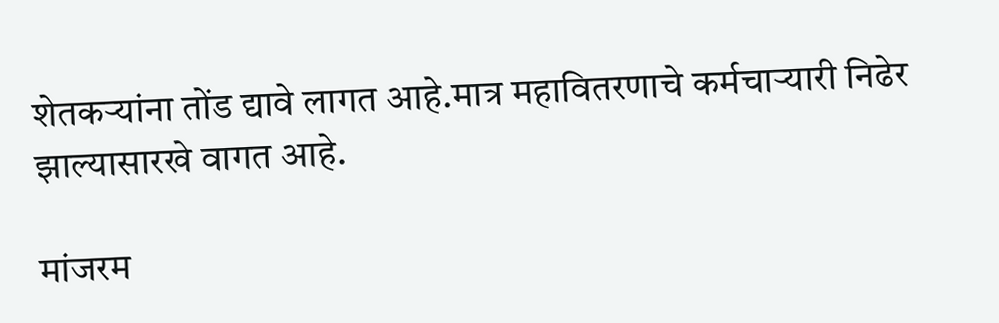शेतकऱ्यांना तोंड द्यावे लागत आहे.मात्र महावितरणाचे कर्मचाऱ्यारी निढेर झाल्यासारखे वागत आहे.

मांजरम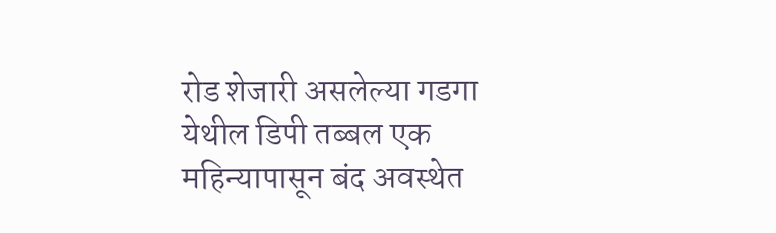रोड शेजारी असलेल्या गडगा येथील डिपी तब्बल एक महिन्यापासून बंद अवस्थेत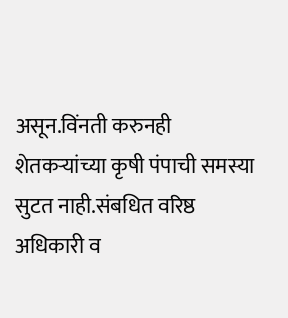असून.विंनती करुनही शेतकऱ्यांच्या कृषी पंपाची समस्या सुटत नाही.संबधित वरिष्ठ अधिकारी व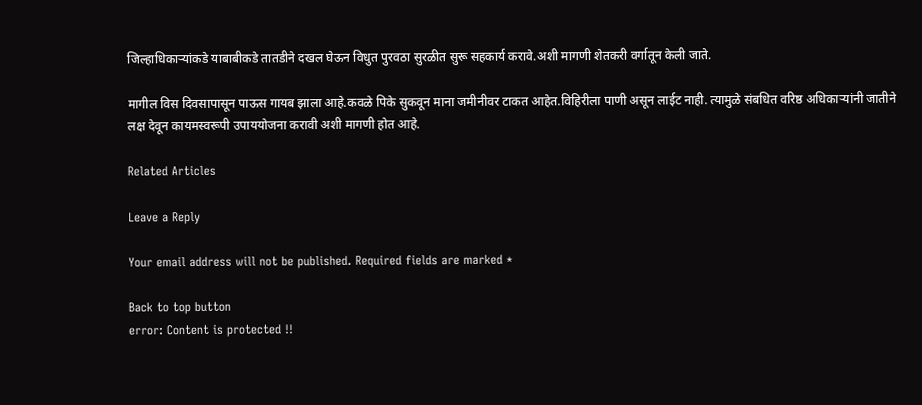जिल्हाधिकाऱ्यांकडे याबाबीकडे तातडीने दखल घेऊन विधुत पुरवठा सुरळीत सुरू सहकार्य करावे.अशी मागणी शेतकरी वर्गातून केली जाते.

मागील विस दिवसापासून पाऊस गायब झाला आहे.कवळे पिके सुकवून माना जमीनीवर टाकत आहेत.विहिरीला पाणी असून लाईट नाही. त्यामुळे संबधित वरिष्ठ अधिकाऱ्यांनी जातीने लक्ष देवून कायमस्वरूपी उपाययोजना करावी अशी मागणी होत आहे.

Related Articles

Leave a Reply

Your email address will not be published. Required fields are marked *

Back to top button
error: Content is protected !!